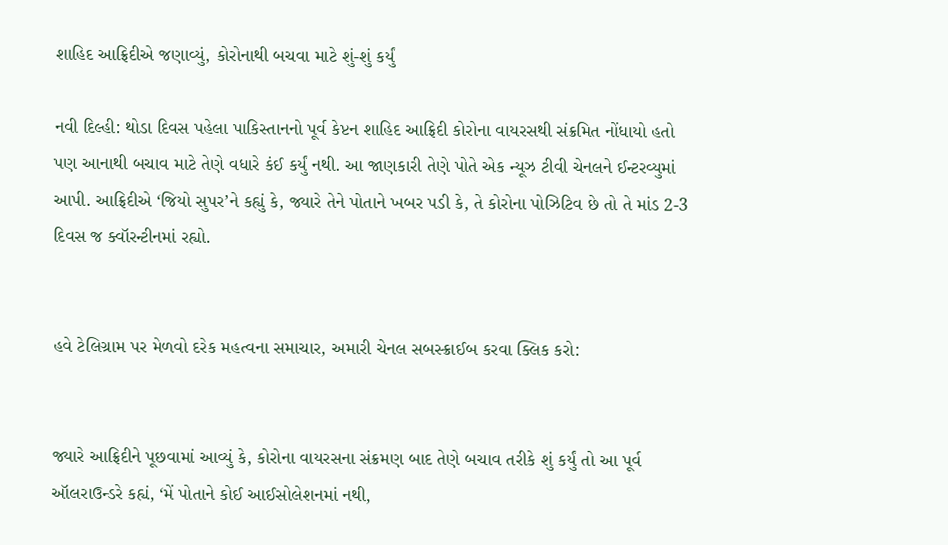શાહિદ આફ્રિદીએ જણાવ્યું, કોરોનાથી બચવા માટે શું-શું કર્યું

નવી દિલ્હી: થોડા દિવસ પહેલા પાકિસ્તાનનો પૂર્વ કેપ્ટન શાહિદ આફ્રિદી કોરોના વાયરસથી સંક્રમિત નોંધાયો હતો પણ આનાથી બચાવ માટે તેણે વધારે કંઈ કર્યું નથી. આ જાણકારી તેણે પોતે એક ન્યૂઝ ટીવી ચેનલને ઈન્ટરવ્યુમાં આપી. આફ્રિદીએ ‘જિયો સુપર’ને કહ્યું કે, જ્યારે તેને પોતાને ખબર પડી કે, તે કોરોના પોઝિટિવ છે તો તે માંડ 2-3 દિવસ જ ક્વૉરન્ટીનમાં રહ્યો.


હવે ટેલિગ્રામ પર મેળવો દરેક મહત્વના સમાચાર, અમારી ચેનલ સબસ્ક્રાઈબ કરવા ક્લિક કરો:


જ્યારે આફ્રિદીને પૂછવામાં આવ્યું કે, કોરોના વાયરસના સંક્રમણ બાદ તેણે બચાવ તરીકે શું કર્યું તો આ પૂર્વ ઑલરાઉન્ડરે કહ્યં, ‘મેં પોતાને કોઈ આઈસોલેશનમાં નથી,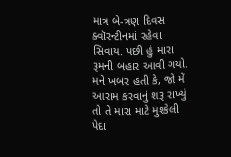માત્ર બે-ત્રણ દિવસ ક્વૉરન્ટીનમાં રહેવા સિવાય. પછી હું મારા રૂમની બહાર આવી ગયો. મને ખબર હતી કે, જો મેં આરામ કરવાનું શરૂ રાખ્યું તો તે મારા માટે મુશ્કેલી પેદા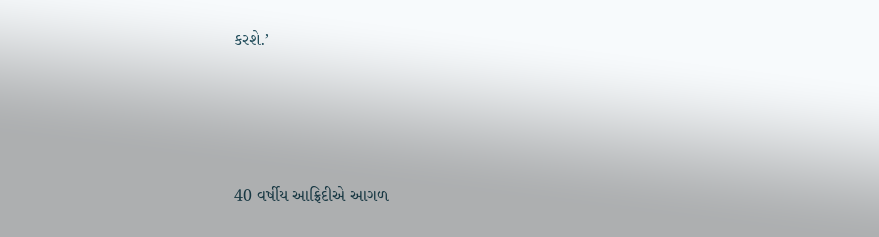કરશે.’




40 વર્ષીય આફ્રિદીએ આગળ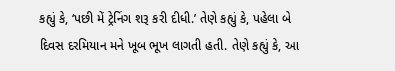કહ્યું કે, ‘પછી મેં ટ્રેનિંગ શરૂ કરી દીધી.’ તેણે કહ્યું કે, પહેલા બે દિવસ દરમિયાન મને ખૂબ ભૂખ લાગતી હતી. તેણે કહ્યું કે, આ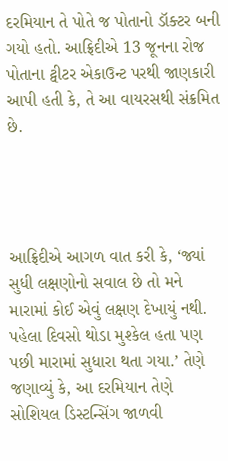દરમિયાન તે પોતે જ પોતાનો ડૉક્ટર બની ગયો હતો. આફ્રિદીએ 13 જૂનના રોજ પોતાના ટ્વીટર એકાઉન્ટ પરથી જાણકારી આપી હતી કે, તે આ વાયરસથી સંક્રમિત છે.




આફ્રિદીએ આગળ વાત કરી કે, ‘જ્યાં સુધી લક્ષણોનો સવાલ છે તો મને મારામાં કોઈ એવું લક્ષણ દેખાયું નથી. પહેલા દિવસો થોડા મુશ્કેલ હતા પણ પછી મારામાં સુધારા થતા ગયા.’ તેણે જણાવ્યું કે, આ દરમિયાન તેણે સોશિયલ ડિસ્ટન્સિંગ જાળવી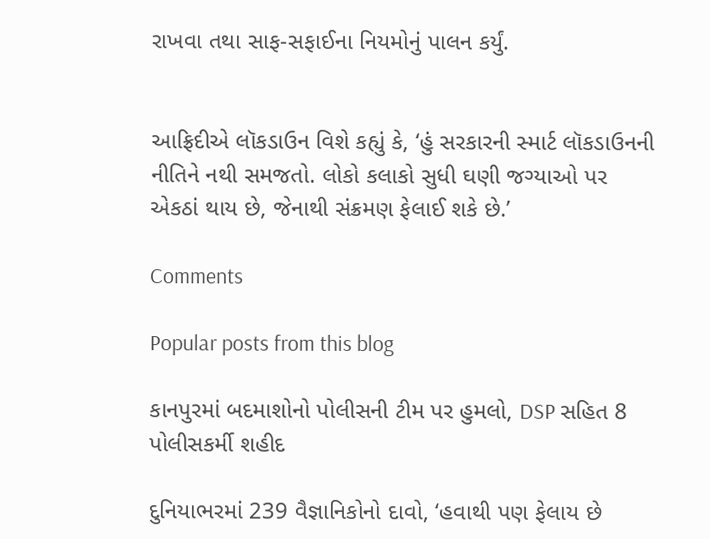રાખવા તથા સાફ-સફાઈના નિયમોનું પાલન કર્યું.


આફ્રિદીએ લૉકડાઉન વિશે કહ્યું કે, ‘હું સરકારની સ્માર્ટ લૉકડાઉનની નીતિને નથી સમજતો. લોકો કલાકો સુધી ઘણી જગ્યાઓ પર એકઠાં થાય છે, જેનાથી સંક્રમણ ફેલાઈ શકે છે.’

Comments

Popular posts from this blog

કાનપુરમાં બદમાશોનો પોલીસની ટીમ પર હુમલો, DSP સહિત 8 પોલીસકર્મી શહીદ

દુનિયાભરમાં 239 વૈજ્ઞાનિકોનો દાવો, ‘હવાથી પણ ફેલાય છે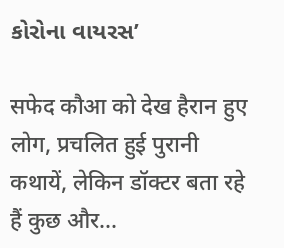કોરોના વાયરસ’

सफेद कौआ को देख हैरान हुए लोग, प्रचलित हुई पुरानी कथायें, लेकिन डॉक्टर बता रहे हैं कुछ और...